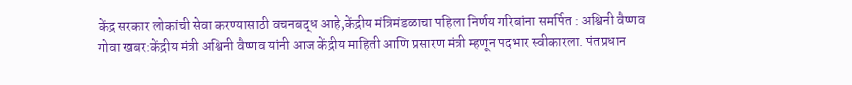केंद्र सरकार लोकांची सेवा करण्यासाठी वचनबद्ध आहे,केंद्रीय मंत्रिमंडळाचा पहिला निर्णय गरिबांना समर्पित : अश्विनी वैष्णव
गोवा खबर:केंद्रीय मंत्री अश्विनी वैष्णव यांनी आज केंद्रीय माहिती आणि प्रसारण मंत्री म्हणून पदभार स्वीकारला. पंतप्रधान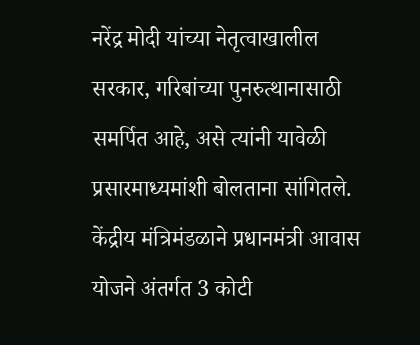नरेंद्र मोदी यांच्या नेतृत्वाखालील सरकार, गरिबांच्या पुनरुत्थानासाठी समर्पित आहे, असे त्यांनी यावेळी प्रसारमाध्यमांशी बोलताना सांगितले.
केंद्रीय मंत्रिमंडळाने प्रधानमंत्री आवास योजने अंतर्गत 3 कोटी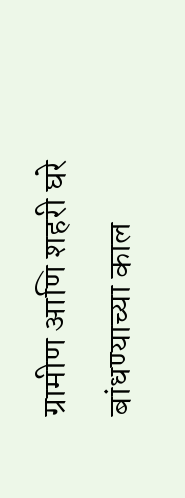ग्रामीण आणि शहरी घरे बांधण्याच्या काल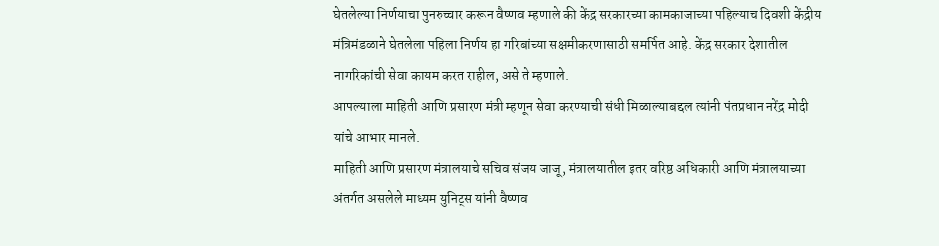घेतलेल्या निर्णयाचा पुनरुच्चार करून वैष्णव म्हणाले की केंद्र सरकारच्या कामकाजाच्या पहिल्याच दिवशी केंद्रीय मंत्रिमंडळाने घेतलेला पहिला निर्णय हा गरिबांच्या सक्षमीकरणासाठी समर्पित आहे. केंद्र सरकार देशातील नागरिकांची सेवा कायम करत राहील, असे ते म्हणाले.
आपल्याला माहिती आणि प्रसारण मंत्री म्हणून सेवा करण्याची संधी मिळाल्याबद्दल त्यांनी पंतप्रधान नरेंद्र मोदी यांचे आभार मानले.
माहिती आणि प्रसारण मंत्रालयाचे सचिव संजय जाजू, मंत्रालयातील इतर वरिष्ठ अधिकारी आणि मंत्रालयाच्या अंतर्गत असलेले माध्यम युनिट्स यांनी वैष्णव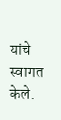यांचे स्वागत केले.